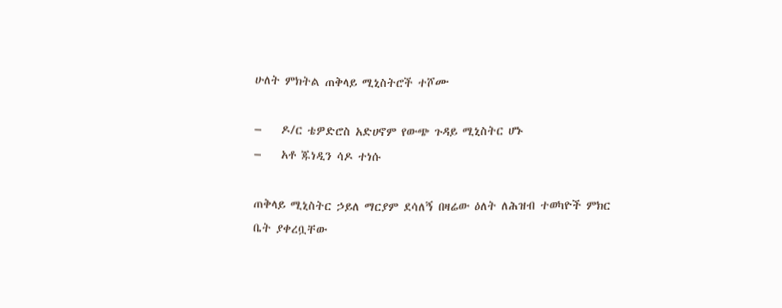ሁለት ምክትል ጠቅላይ ሚኒስትሮች ተሾሙ

–    ዶ/ር ቴዎድሮስ አድሀኖም የውጭ ጉዳይ ሚኒስትር ሆኑ
–    አቶ ጁነዲን ሳዶ ተነሱ

ጠቅላይ ሚኒስትር ኃይለ ማርያም ደሳለኝ በዛሬው ዕለት ለሕዝብ ተወካዮች ምክር ቤት ያቀረቧቸው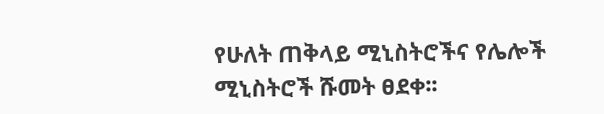የሁለት ጠቅላይ ሚኒስትሮችና የሌሎች ሚኒስትሮች ሹመት ፀደቀ፡፡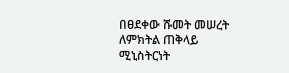በፀደቀው ሹመት መሠረት ለምክትል ጠቅላይ ሚኒስትርነት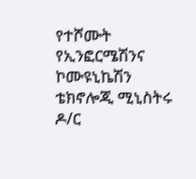የተሾሙት የኢንፎርሜሽንና ኮሙዩኒኬሽን ቴክኖሎጂ ሚኒስትሩ ዶ/ር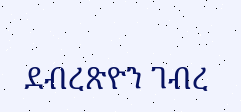ደብረጽዮን ገብረ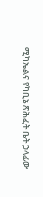ሚካኤልና የካቢኔ ጽሕፈት ቤት ኃላፊው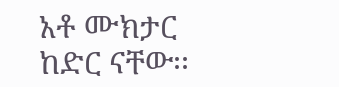አቶ ሙክታር ከድር ናቸው፡፡